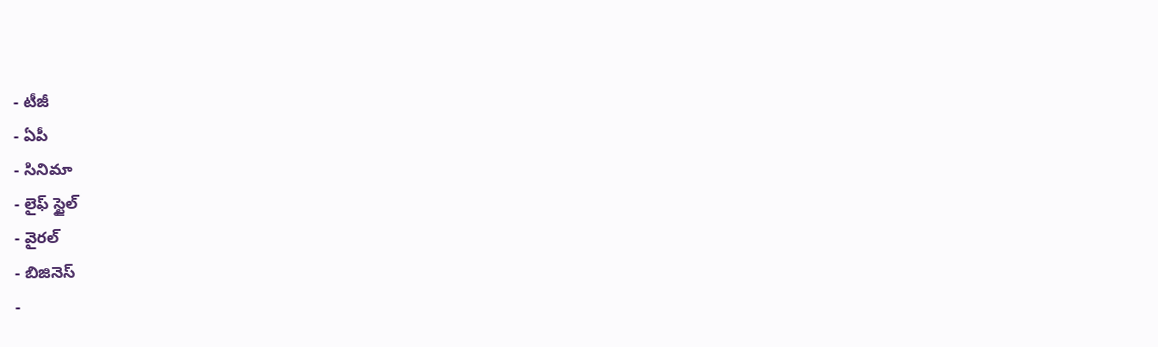- టీజీ
- ఏపీ
- సినిమా
- లైఫ్ స్టైల్
- వైరల్
- బిజినెస్
-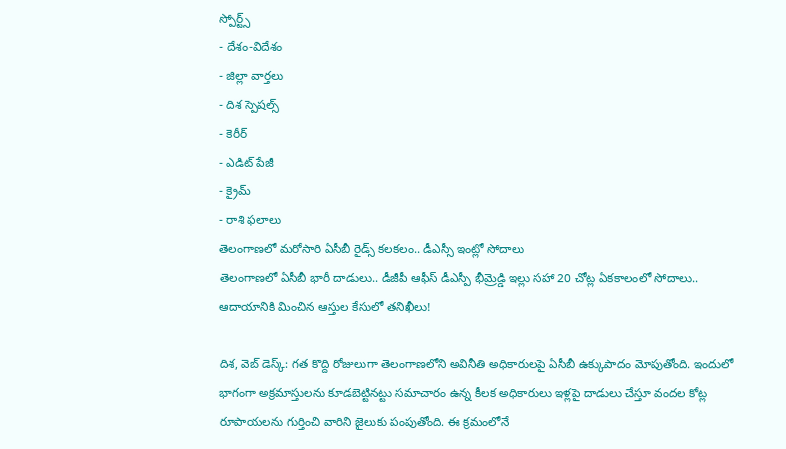స్పోర్ట్స్
- దేశం-విదేశం
- జిల్లా వార్తలు
- దిశ స్పెషల్స్
- కెరీర్
- ఎడిట్ పేజీ
- క్రైమ్
- రాశి ఫలాలు
తెలంగాణలో మరోసారి ఏసీబీ రైడ్స్ కలకలం.. డీఎస్సీ ఇంట్లో సోదాలు
తెలంగాణలో ఏసీబీ భారీ దాడులు.. డీజీపీ ఆఫీస్ డీఎస్పీ భీమ్రెడ్డి ఇల్లు సహా 20 చోట్ల ఏకకాలంలో సోదాలు.. ఆదాయానికి మించిన ఆస్తుల కేసులో తనిఖీలు!

దిశ, వెబ్ డెస్క్: గత కొద్ది రోజులుగా తెలంగాణలోని అవినీతి అధికారులపై ఏసీబీ ఉక్కుపాదం మోపుతోంది. ఇందులో భాగంగా అక్రమాస్తులను కూడబెట్టినట్టు సమాచారం ఉన్న కీలక అధికారులు ఇళ్లపై దాడులు చేస్తూ వందల కోట్ల రూపాయలను గుర్తించి వారిని జైలుకు పంపుతోంది. ఈ క్రమంలోనే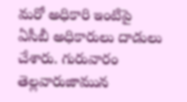మరో అధికారి ఇంటిపై ఏసీబీ అధికారులు దాడులు చేశారు. గురువారం తెల్లవారుజామున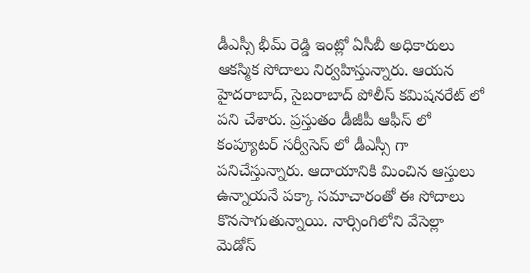డీఎస్సీ భీమ్ రెడ్డి ఇంట్లో ఏసీబీ అధికారులు ఆకస్మిక సోదాలు నిర్వహిస్తున్నారు. ఆయన హైదరాబాద్, సైబరాబాద్ పోలీస్ కమిషనరేట్ లో పని చేశారు. ప్రస్తుతం డీజీపీ ఆఫీస్ లో కంప్యూటర్ సర్వీసెస్ లో డీఎస్సీ గా పనిచేస్తున్నారు. ఆదాయానికి మించిన ఆస్తులు ఉన్నాయనే పక్కా సమాచారంతో ఈ సోదాలు కొనసాగుతున్నాయి. నార్సింగిలోని వేసెల్లా మెడోస్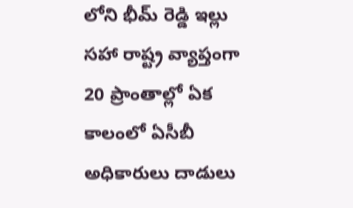లోని భీమ్ రెడ్డి ఇల్లు సహా రాష్ట్ర వ్యాప్తంగా 20 ప్రాంతాల్లో ఏక కాలంలో ఏసీబీ అధికారులు దాడులు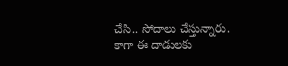చేసి.. సోదాలు చేస్తున్నారు. కాగా ఈ దాడులకు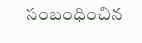సంబంధించిన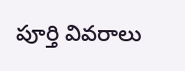పూర్తి వివరాలు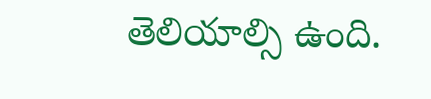తెలియాల్సి ఉంది.